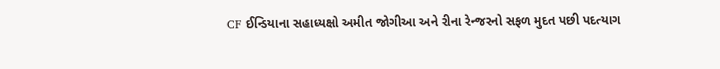CF ઈન્ડિયાના સહાધ્યક્ષો અમીત જોગીઆ અને રીના રેન્જરનો સફળ મુદત પછી પદત્યાગ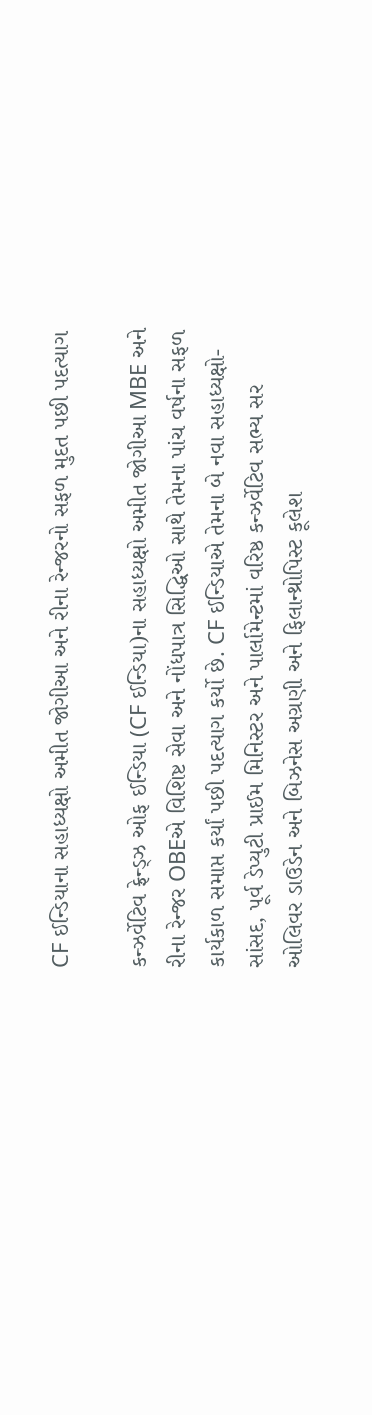CF ઈન્ડિયાના સહાધ્યક્ષો અમીત જોગીઆ અને રીના રેન્જરનો સફળ મુદત પછી પદત્યાગ

કન્ઝર્વેટિવ ફ્રેન્ડ્ઝ ઓફ ઈન્ડિયા (CF ઈન્ડિયા)ના સહાધ્યક્ષો અમીત જોગીઆ MBE અને રીના રેન્જર OBEએ વિશિષ્ટ સેવા અને નોંધપાત્ર સિદ્ધિઓ સાથે તેમના પાંચ વર્ષના સફળ કાર્યકાળ સમાપ્ત કર્યાં પછી પદત્યાગ કર્યો છે. CF ઈન્ડિયાએ તેમના બે નવા સહાધ્યક્ષો- સાંસદ, પૂર્વ ડેપ્યુટી પ્રાઈમ મિનિસ્ટર અને પાર્લામેન્ટમાં વરિષ્ઠ કન્ઝર્વેટિવ સભ્ય સર ઓલિવર ડાઉડેન અને બિઝનેસ અગ્રણી અને ફિલાન્થ્રોપિસ્ટ કૂલેશ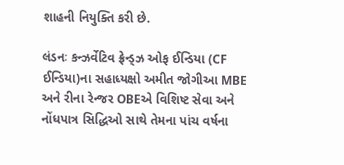શાહની નિયુક્તિ કરી છે.

લંડનઃ કન્ઝર્વેટિવ ફ્રેન્ડ્ઝ ઓફ ઈન્ડિયા (CF ઈન્ડિયા)ના સહાધ્યક્ષો અમીત જોગીઆ MBE અને રીના રેન્જર OBEએ વિશિષ્ટ સેવા અને નોંધપાત્ર સિદ્ધિઓ સાથે તેમના પાંચ વર્ષના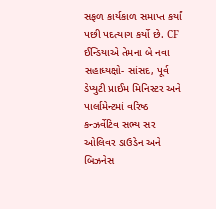સફળ કાર્યકાળ સમાપ્ત કર્યાં પછી પદત્યાગ કર્યો છે. CF ઈન્ડિયાએ તેમના બે નવા સહાધ્યક્ષો- સાંસદ, પૂર્વ ડેપ્યુટી પ્રાઈમ મિનિસ્ટર અને પાર્લામેન્ટમાં વરિષ્ઠ કન્ઝર્વેટિવ સભ્ય સર ઓલિવર ડાઉડેન અને બિઝનેસ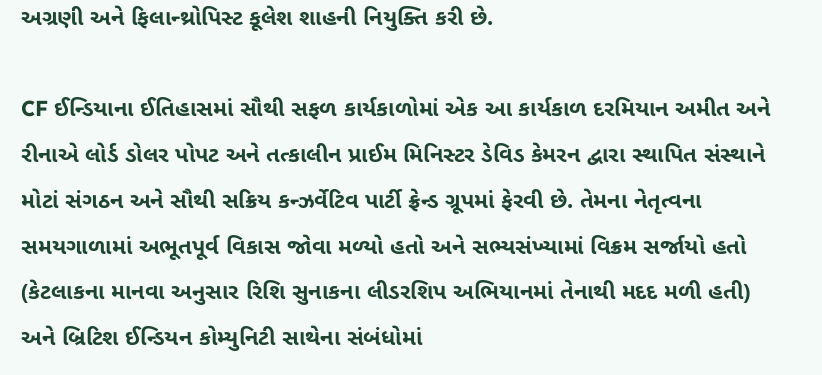અગ્રણી અને ફિલાન્થ્રોપિસ્ટ કૂલેશ શાહની નિયુક્તિ કરી છે.

CF ઈન્ડિયાના ઈતિહાસમાં સૌથી સફળ કાર્યકાળોમાં એક આ કાર્યકાળ દરમિયાન અમીત અને રીનાએ લોર્ડ ડોલર પોપટ અને તત્કાલીન પ્રાઈમ મિનિસ્ટર ડેવિડ કેમરન દ્વારા સ્થાપિત સંસ્થાને મોટાં સંગઠન અને સૌથી સક્રિય કન્ઝર્વેટિવ પાર્ટી ફ્રેન્ડ ગ્રૂપમાં ફેરવી છે. તેમના નેતૃત્વના સમયગાળામાં અભૂતપૂર્વ વિકાસ જોવા મળ્યો હતો અને સભ્યસંખ્યામાં વિક્રમ સર્જાયો હતો (કેટલાકના માનવા અનુસાર રિશિ સુનાકના લીડરશિપ અભિયાનમાં તેનાથી મદદ મળી હતી) અને બ્રિટિશ ઈન્ડિયન કોમ્યુનિટી સાથેના સંબંધોમાં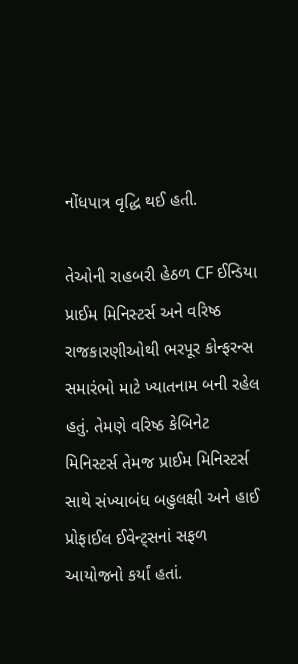નોંધપાત્ર વૃદ્ધિ થઈ હતી.

તેઓની રાહબરી હેઠળ CF ઈન્ડિયા પ્રાઈમ મિનિસ્ટર્સ અને વરિષ્ઠ રાજકારણીઓથી ભરપૂર કોન્ફરન્સ સમારંભો માટે ખ્યાતનામ બની રહેલ હતું. તેમણે વરિષ્ઠ કેબિનેટ મિનિસ્ટર્સ તેમજ પ્રાઈમ મિનિસ્ટર્સ સાથે સંખ્યાબંધ બહુલક્ષી અને હાઈ પ્રોફાઈલ ઈવેન્ટ્સનાં સફળ આયોજનો કર્યાં હતાં.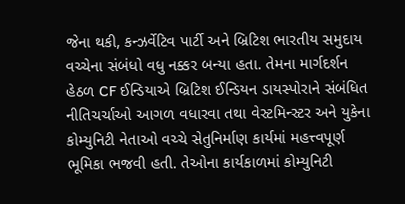જેના થકી, કન્ઝર્વેટિવ પાર્ટી અને બ્રિટિશ ભારતીય સમુદાય વચ્ચેના સંબંધો વધુ નક્કર બન્યા હતા. તેમના માર્ગદર્શન હેઠળ CF ઈન્ડિયાએ બ્રિટિશ ઈન્ડિયન ડાયસ્પોરાને સંબંધિત નીતિચર્ચાઓ આગળ વધારવા તથા વેસ્ટમિન્સ્ટર અને યુકેના કોમ્યુનિટી નેતાઓ વચ્ચે સેતુનિર્માણ કાર્યમાં મહત્ત્વપૂર્ણ ભૂમિકા ભજવી હતી. તેઓના કાર્યકાળમાં કોમ્યુનિટી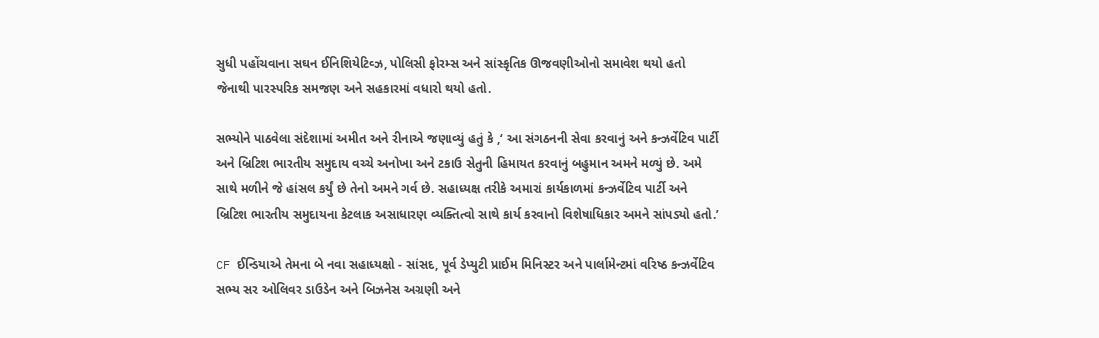સુધી પહોંચવાના સઘન ઈનિશિયેટિવ્ઝ, પોલિસી ફોરમ્સ અને સાંસ્કૃતિક ઊજવણીઓનો સમાવેશ થયો હતો જેનાથી પારસ્પરિક સમજણ અને સહકારમાં વધારો થયો હતો.

સભ્યોને પાઠવેલા સંદેશામાં અમીત અને રીનાએ જણાવ્યું હતું કે ,‘ આ સંગઠનની સેવા કરવાનું અને કન્ઝર્વેટિવ પાર્ટી અને બ્રિટિશ ભારતીય સમુદાય વચ્ચે અનોખા અને ટકાઉ સેતુની હિમાયત કરવાનું બહુમાન અમને મળ્યું છે. અમે સાથે મળીને જે હાંસલ કર્યું છે તેનો અમને ગર્વ છે. સહાધ્યક્ષ તરીકે અમારાં કાર્યકાળમાં કન્ઝર્વેટિવ પાર્ટી અને બ્રિટિશ ભારતીય સમુદાયના કેટલાક અસાધારણ વ્યક્તિત્વો સાથે કાર્ય કરવાનો વિશેષાધિકાર અમને સાંપડ્યો હતો.’

CF ઈન્ડિયાએ તેમના બે નવા સહાધ્યક્ષો - સાંસદ, પૂર્વ ડેપ્યુટી પ્રાઈમ મિનિસ્ટર અને પાર્લામેન્ટમાં વરિષ્ઠ કન્ઝર્વેટિવ સભ્ય સર ઓલિવર ડાઉડેન અને બિઝનેસ અગ્રણી અને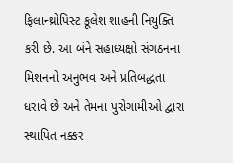ફિલાન્થ્રોપિસ્ટ કૂલેશ શાહની નિયુક્તિ કરી છે. આ બંને સહાધ્યક્ષો સંગઠનના મિશનનો અનુભવ અને પ્રતિબદ્ધતા ધરાવે છે અને તેમના પુરોગામીઓ દ્વારા સ્થાપિત નક્કર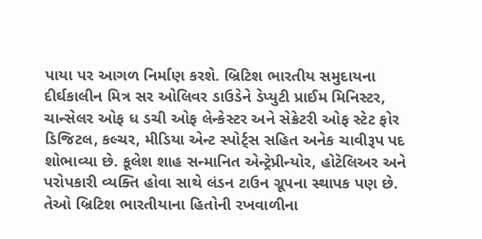પાયા પર આગળ નિર્માણ કરશે. બ્રિટિશ ભારતીય સમુદાયના દીર્ઘકાલીન મિત્ર સર ઓલિવર ડાઉડેને ડેપ્યુટી પ્રાઈમ મિનિસ્ટર, ચાન્સેલર ઓફ ધ ડચી ઓફ લેન્કેસ્ટર અને સેક્રેટરી ઓફ સ્ટેટ ફોર ડિજિટલ, કલ્ચર, મીડિયા એન્ટ સ્પોર્ટ્સ સહિત અનેક ચાવીરૂપ પદ શોભાવ્યા છે. કૂલેશ શાહ સન્માનિત એન્ટ્રેપ્રીન્યોર, હોટેલિઅર અને પરોપકારી વ્યક્તિ હોવા સાથે લંડન ટાઉન ગ્રૂપના સ્થાપક પણ છે. તેઓ બ્રિટિશ ભારતીયાના હિતોની રખવાળીના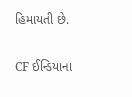હિમાયતી છે.

CF ઈન્ડિયાના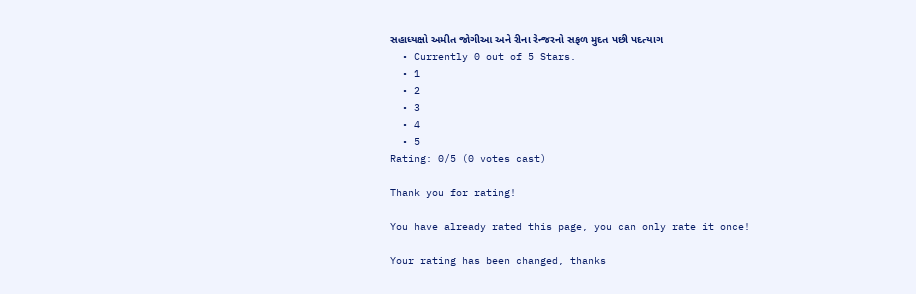સહાધ્યક્ષો અમીત જોગીઆ અને રીના રેન્જરનો સફળ મુદત પછી પદત્યાગ
  • Currently 0 out of 5 Stars.
  • 1
  • 2
  • 3
  • 4
  • 5
Rating: 0/5 (0 votes cast)

Thank you for rating!

You have already rated this page, you can only rate it once!

Your rating has been changed, thanks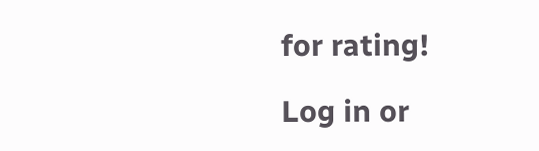for rating!

Log in or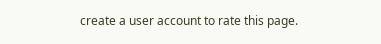create a user account to rate this page.